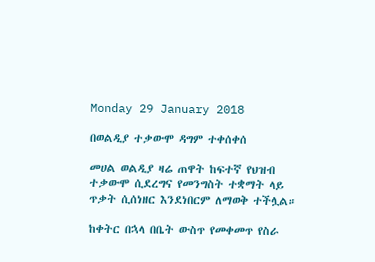Monday 29 January 2018

በወልዲያ ተቃውሞ ዳግም ተቀሰቀሰ

መሀል ወልዲያ ዛሬ ጠዋት ከፍተኛ የህዝብ ተቃውሞ ሲደረግና የመንግስት ተቋማት ላይ ጥቃት ሲሰነዘር እንደነበርም ለማወቅ ተችሏል።

ከቀትር በኋላ በቤት ውስጥ የመቀመጥ የስራ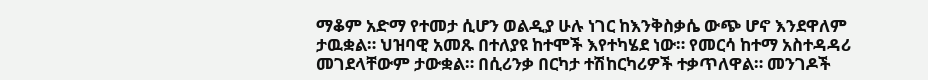ማቆም አድማ የተመታ ሲሆን ወልዲያ ሁሉ ነገር ከእንቅስቃሴ ውጭ ሆኖ እንደዋለም ታዉቋል። ህዝባዊ አመጹ በተለያዩ ከተሞች እየተካሄደ ነው። የመርሳ ከተማ አስተዳዳሪ መገደላቸውም ታውቋል። በሲሪንቃ በርካታ ተሽከርካሪዎች ተቃጥለዋል። መንገዶች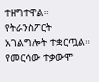ተዘግተዋል። የትራንስፖርት አገልግሎት ተቋርጧል። የመርሳው ተቃውሞ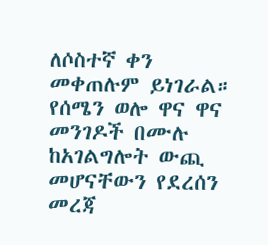ለሶስተኛ ቀን መቀጠሉም ይነገራል። የሰሜን ወሎ ዋና ዋና መንገዶች በሙሉ ከአገልግሎት ውጪ መሆናቸውን የደረሰን መረጃ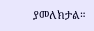ያመለክታል።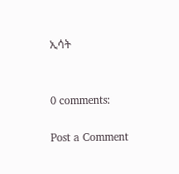ኢሳት


0 comments:

Post a Comment